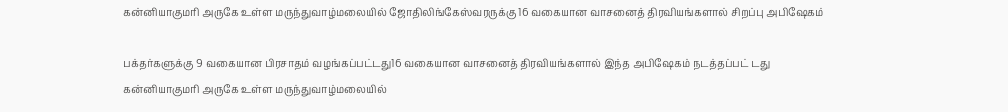கன்னியாகுமரி அருகே உள்ள மருந்துவாழ்மலையில் ஜோதிலிங்கேஸ்வரருக்கு 16 வகையான வாசனைத் திரவியங்களால் சிறப்பு அபிஷேகம்

பக்தர்களுக்கு 9 வகையான பிரசாதம் வழங்கப்பட்டது16 வகையான வாசனைத் திரவியங்களால் இந்த அபிஷேகம் நடத்தப்பட் டது
கன்னியாகுமரி அருகே உள்ள மருந்துவாழ்மலையில்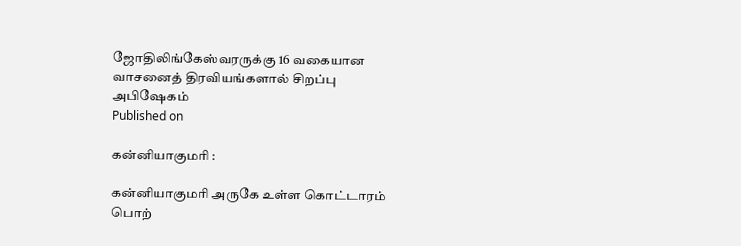ஜோதிலிங்கேஸ்வரருக்கு 16 வகையான வாசனைத் திரவியங்களால் சிறப்பு அபிஷேகம்
Published on

கன்னியாகுமரி :

கன்னியாகுமரி அருகே உள்ள கொட்டாரம் பொற்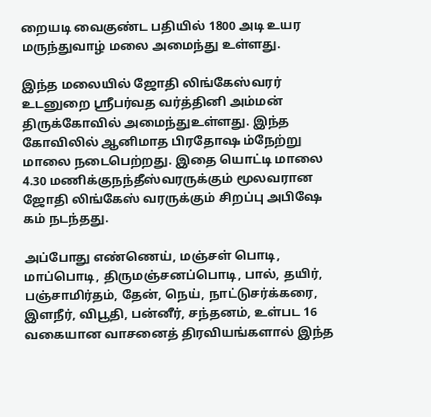றையடி வைகுண்ட பதியில் 1800 அடி உயர மருந்துவாழ் மலை அமைந்து உள்ளது.

இந்த மலையில் ஜோதி லிங்கேஸ்வரர் உடனுறை ஸ்ரீபர்வத வர்த்தினி அம்மன் திருக்கோவில் அமைந்துஉள்ளது. இந்த கோவிலில் ஆனிமாத பிரதோஷ ம்நேற்று மாலை நடைபெற்றது. இதை யொட்டி மாலை 4.30 மணிக்குநந்தீஸ்வரருக்கும் மூலவரான ஜோதி லிங்கேஸ் வரருக்கும் சிறப்பு அபிஷே கம் நடந்தது.

அப்போது எண்ணெய், மஞ்சள் பொடி, மாப்பொடி, திருமஞ்சனப்பொடி, பால், தயிர், பஞ்சாமிர்தம், தேன், நெய், நாட்டுசர்க்கரை, இளநீர், விபூதி, பன்னீர், சந்தனம், உள்பட 16 வகையான வாசனைத் திரவியங்களால் இந்த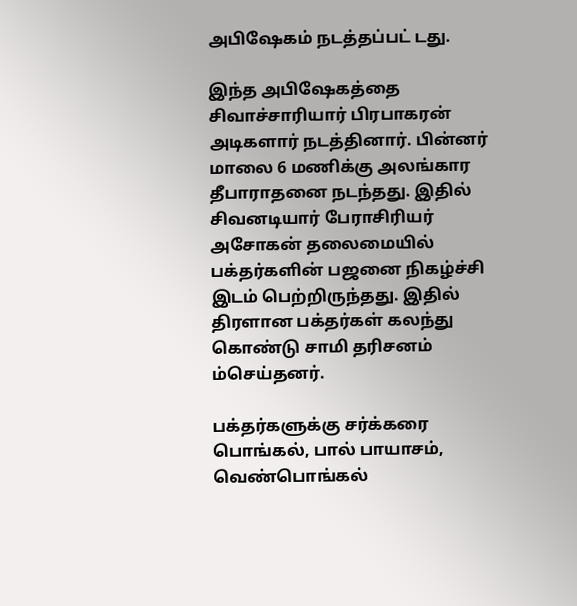அபிஷேகம் நடத்தப்பட் டது.

இந்த அபிஷேகத்தை சிவாச்சாரியார் பிரபாகரன் அடிகளார் நடத்தினார். பின்னர் மாலை 6 மணிக்கு அலங்கார தீபாராதனை நடந்தது. இதில் சிவனடியார் பேராசிரியர் அசோகன் தலைமையில் பக்தர்களின் பஜனை நிகழ்ச்சி இடம் பெற்றிருந்தது. இதில் திரளான பக்தர்கள் கலந்து கொண்டு சாமி தரிசனம் ம்செய்தனர்.

பக்தர்களுக்கு சர்க்கரை பொங்கல், பால் பாயாசம், வெண்பொங்கல்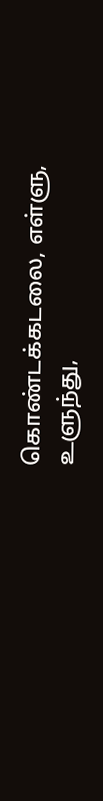கொண்டக்கடலை, எள்ளு, உளுந்து,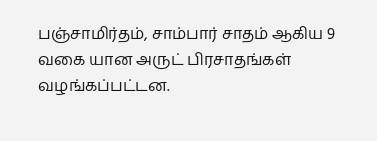பஞ்சாமிர்தம், சாம்பார் சாதம் ஆகிய 9 வகை யான அருட் பிரசாதங்கள் வழங்கப்பட்டன.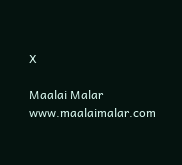X

Maalai Malar
www.maalaimalar.com